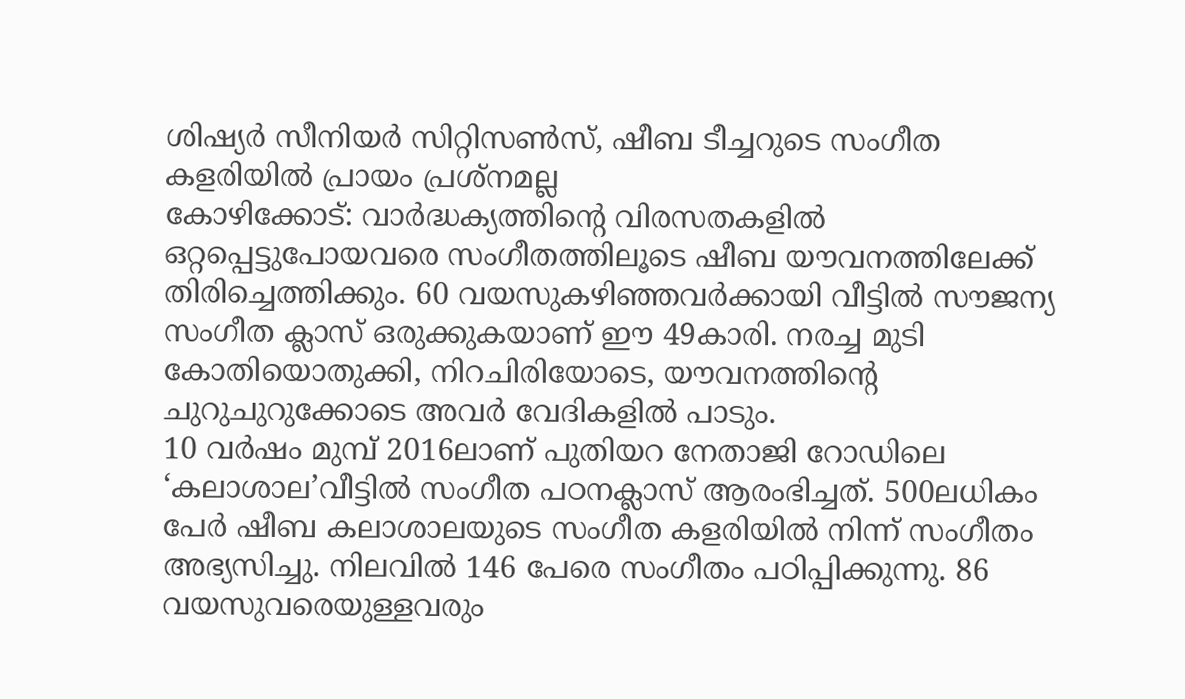ശിഷ്യർ സീനിയർ സിറ്റിസൺസ്, ഷീബ ടീച്ചറുടെ സംഗീത കളരിയിൽ പ്രായം പ്രശ്നമല്ല
കോഴിക്കോട്: വാർദ്ധക്യത്തിന്റെ വിരസതകളിൽ ഒറ്റപ്പെട്ടുപോയവരെ സംഗീതത്തിലൂടെ ഷീബ യൗവനത്തിലേക്ക് തിരിച്ചെത്തിക്കും. 60 വയസുകഴിഞ്ഞവർക്കായി വീട്ടിൽ സൗജന്യ സംഗീത ക്ലാസ് ഒരുക്കുകയാണ് ഈ 49കാരി. നരച്ച മുടി കോതിയൊതുക്കി, നിറചിരിയോടെ, യൗവനത്തിന്റെ ചുറുചുറുക്കോടെ അവർ വേദികളിൽ പാടും.
10 വർഷം മുമ്പ് 2016ലാണ് പുതിയറ നേതാജി റോഡിലെ ‘കലാശാല’വീട്ടിൽ സംഗീത പഠനക്ലാസ് ആരംഭിച്ചത്. 500ലധികം പേർ ഷീബ കലാശാലയുടെ സംഗീത കളരിയിൽ നിന്ന് സംഗീതം അഭ്യസിച്ചു. നിലവിൽ 146 പേരെ സംഗീതം പഠിപ്പിക്കുന്നു. 86 വയസുവരെയുള്ളവരും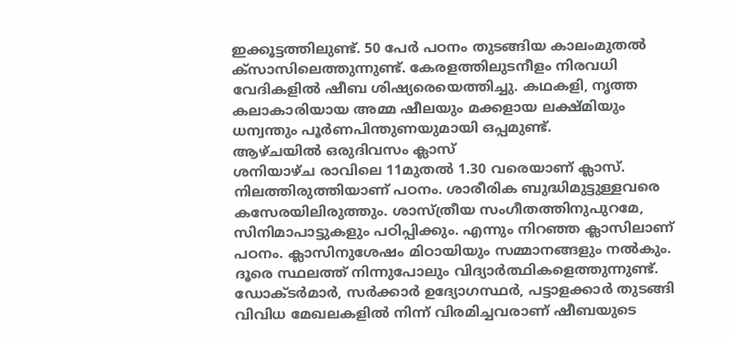ഇക്കൂട്ടത്തിലുണ്ട്. 50 പേർ പഠനം തുടങ്ങിയ കാലംമുതൽ ക്സാസിലെത്തുന്നുണ്ട്. കേരളത്തിലുടനീളം നിരവധി വേദികളിൽ ഷീബ ശിഷ്യരെയെത്തിച്ചു. കഥകളി, നൃത്ത കലാകാരിയായ അമ്മ ഷീലയും മക്കളായ ലക്ഷ്മിയും ധന്വന്തും പൂർണപിന്തുണയുമായി ഒപ്പമുണ്ട്.
ആഴ്ചയിൽ ഒരുദിവസം ക്ലാസ്
ശനിയാഴ്ച രാവിലെ 11മുതൽ 1.30 വരെയാണ് ക്ലാസ്. നിലത്തിരുത്തിയാണ് പഠനം. ശാരീരിക ബുദ്ധിമുട്ടുള്ളവരെ കസേരയിലിരുത്തും. ശാസ്ത്രീയ സംഗീതത്തിനുപുറമേ, സിനിമാപാട്ടുകളും പഠിപ്പിക്കും. എന്നും നിറഞ്ഞ ക്ലാസിലാണ് പഠനം. ക്ലാസിനുശേഷം മിഠായിയും സമ്മാനങ്ങളും നൽകും. ദൂരെ സ്ഥലത്ത് നിന്നുപോലും വിദ്യാർത്ഥികളെത്തുന്നുണ്ട്. ഡോക്ടർമാർ, സർക്കാർ ഉദ്യോഗസ്ഥർ, പട്ടാളക്കാർ തുടങ്ങി വിവിധ മേഖലകളിൽ നിന്ന് വിരമിച്ചവരാണ് ഷീബയുടെ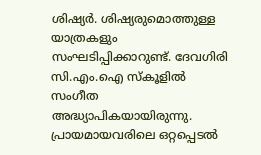ശിഷ്യർ. ശിഷ്യരുമൊത്തുള്ള യാത്രകളും സംഘടിപ്പിക്കാറുണ്ട്. ദേവഗിരി സി.എം.ഐ സ്കൂളിൽ സംഗീത അദ്ധ്യാപികയായിരുന്നു.
പ്രായമായവരിലെ ഒറ്റപ്പെടൽ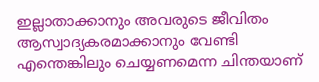ഇല്ലാതാക്കാനും അവരുടെ ജീവിതം ആസ്വാദ്യകരമാക്കാനും വേണ്ടി എന്തെങ്കിലും ചെയ്യണമെന്ന ചിന്തയാണ്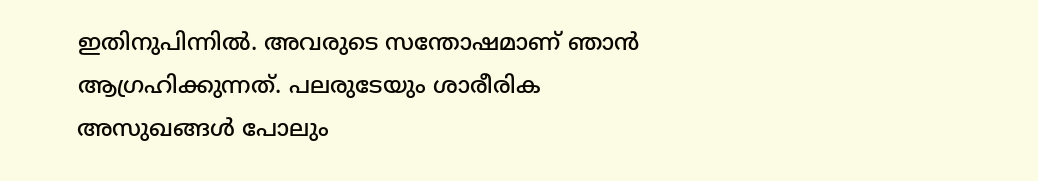ഇതിനുപിന്നിൽ. അവരുടെ സന്തോഷമാണ് ഞാൻ ആഗ്രഹിക്കുന്നത്. പലരുടേയും ശാരീരിക അസുഖങ്ങൾ പോലും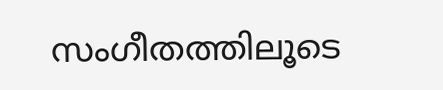സംഗീതത്തിലൂടെ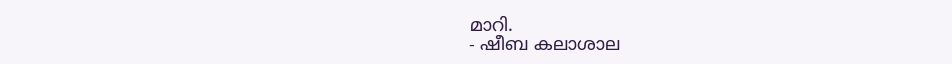മാറി.
- ഷീബ കലാശാല